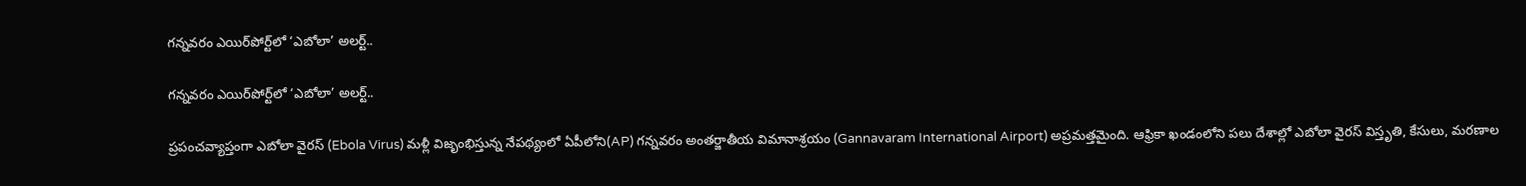గన్నవరం ఎయిర్‌పోర్ట్‌లో ‘ఎబోలా’ అలర్ట్..

గన్నవరం ఎయిర్‌పోర్ట్‌లో ‘ఎబోలా’ అలర్ట్..

ప్రపంచవ్యాప్తంగా ఎబోలా వైరస్ (Ebola Virus) మళ్లీ విజృంభిస్తున్న నేపథ్యంలో ఏపీలోని(AP) గన్నవరం అంతర్జాతీయ విమానాశ్రయం (Gannavaram International Airport) అప్రమత్తమైంది. ఆఫ్రికా ఖండంలోని పలు దేశాల్లో ఎబోలా వైరస్ విస్తృతి, కేసులు, మరణాల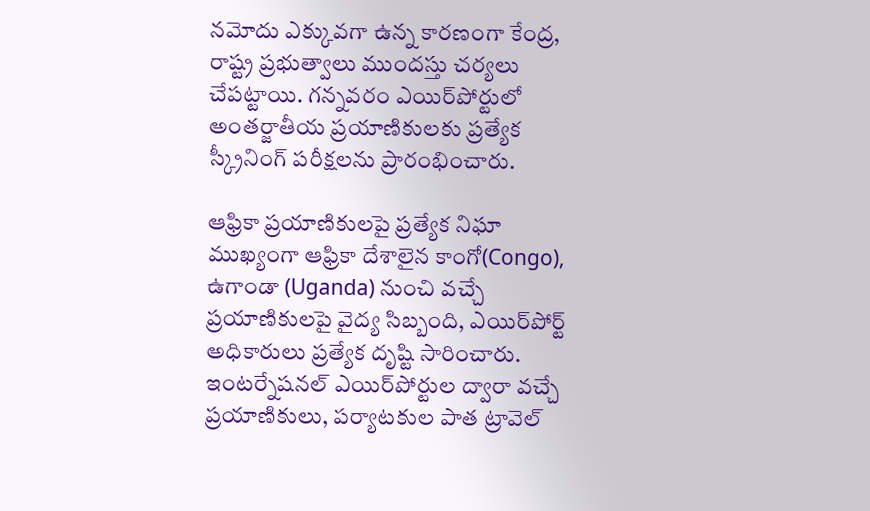నమోదు ఎక్కువగా ఉన్న కారణంగా కేంద్ర, రాష్ట్ర ప్రభుత్వాలు ముందస్తు చర్యలు చేపట్టాయి. గన్నవరం ఎయిర్‌పోర్టులో అంతర్జాతీయ ప్రయాణికులకు ప్రత్యేక స్క్రీనింగ్ పరీక్షలను ప్రారంభించారు.

ఆఫ్రికా ప్రయాణికులపై ప్రత్యేక నిఘా
ముఖ్యంగా ఆఫ్రికా దేశాలైన కాంగో(Congo), ఉగాండా (Uganda) నుంచి వచ్చే ప్రయాణికులపై వైద్య సిబ్బంది, ఎయిర్‌పోర్ట్ అధికారులు ప్రత్యేక దృష్టి సారించారు. ఇంటర్నేషనల్ ఎయిర్‌పోర్టుల ద్వారా వచ్చే ప్రయాణికులు, పర్యాటకుల పాత ట్రావెల్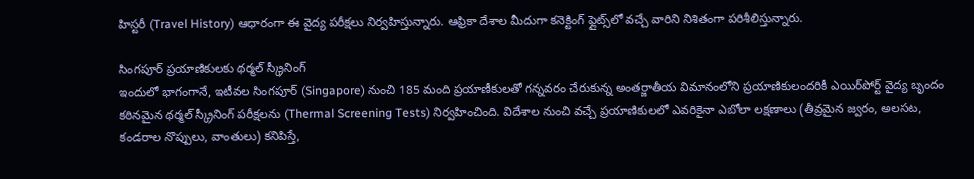హిస్టరీ (Travel History) ఆధారంగా ఈ వైద్య పరీక్షలు నిర్వహిస్తున్నారు. ఆఫ్రికా దేశాల మీదుగా కనెక్టింగ్ ఫ్లైట్స్‌లో వచ్చే వారిని నిశితంగా పరిశీలిస్తున్నారు.

సింగపూర్ ప్రయాణికులకు థర్మల్ స్క్రీనింగ్
ఇందులో భాగంగానే, ఇటీవల సింగపూర్ (Singapore) నుంచి 185 మంది ప్రయాణీకులతో గన్నవరం చేరుకున్న అంతర్జాతీయ విమానంలోని ప్రయాణికులందరికీ ఎయిర్‌పోర్ట్ వైద్య బృందం కఠినమైన థర్మల్ స్క్రీనింగ్ పరీక్షలను (Thermal Screening Tests) నిర్వహించింది. విదేశాల నుంచి వచ్చే ప్రయాణికులలో ఎవరికైనా ఎబోలా లక్షణాలు (తీవ్రమైన జ్వరం, అలసట, కండరాల నొప్పులు, వాంతులు) కనిపిస్తే,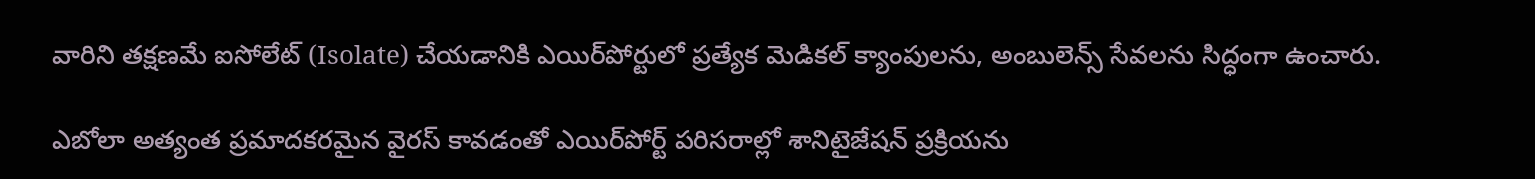వారిని తక్షణమే ఐసోలేట్ (Isolate) చేయడానికి ఎయిర్‌పోర్టులో ప్రత్యేక మెడికల్ క్యాంపులను, అంబులెన్స్ సేవలను సిద్ధంగా ఉంచారు.

ఎబోలా అత్యంత ప్రమాదకరమైన వైరస్ కావడంతో ఎయిర్‌పోర్ట్ పరిసరాల్లో శానిటైజేషన్ ప్రక్రియను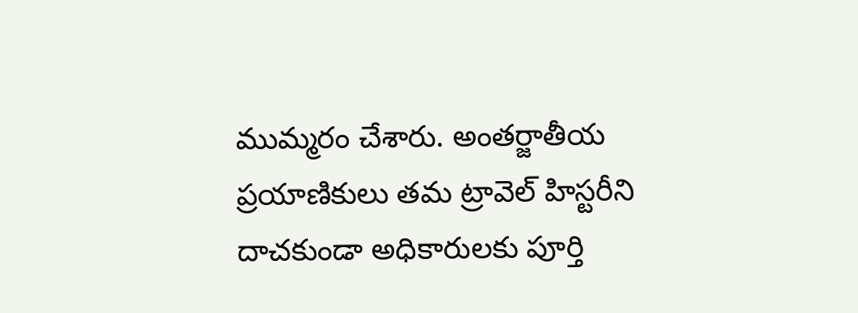ముమ్మరం చేశారు. అంతర్జాతీయ ప్రయాణికులు తమ ట్రావెల్ హిస్టరీని దాచకుండా అధికారులకు పూర్తి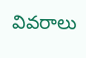వివరాలు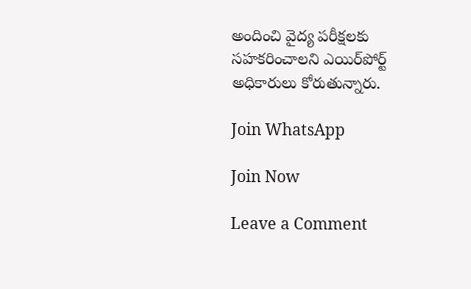అందించి వైద్య పరీక్షలకు సహకరించాలని ఎయిర్‌పోర్ట్ అధికారులు కోరుతున్నారు.

Join WhatsApp

Join Now

Leave a Comment